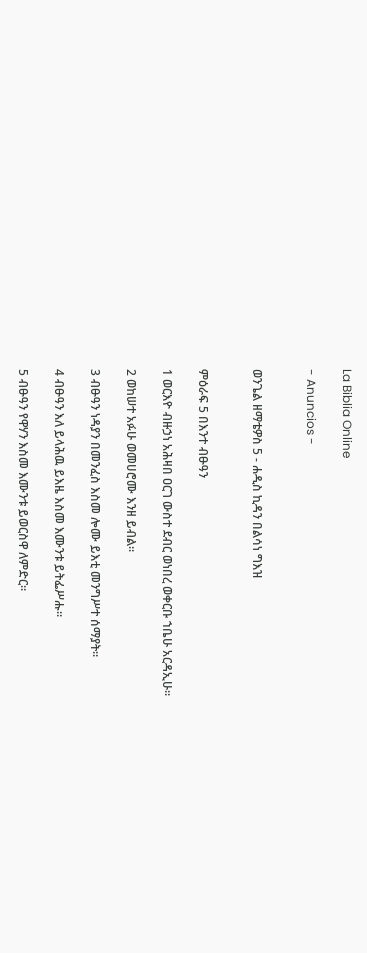La Biblia Online

- Anuncios -


ወንጌል ዘማቴዎስ 5 - ሐዲስ ኪዳን በልሳነ ግእዝ


ምዕራፍ 5 በእንተ ብፁዓን

1 ወርእዮ ብዙኃነ አሕዛበ ዐርገ ውስተ ደብር ወነበረ ወቀርቡ ኀቤሁ አርዳኢሁ።

2 ወከሠተ አፉሁ ወመሀሮሙ እንዘ ይብል።

3 ብፁዓን ነዳያን በመንፈስ እስመ ሎሙ ይእቲ መንግሥተ ሰማያት።

4 ብፁዓን እለ ይላሕዉ ይእዜ እስመ እሙንቱ ይትፌሥሑ።

5 ብፁዓን የዋሃን እስመ እሙንቱ ይወርስዋ ለምድር።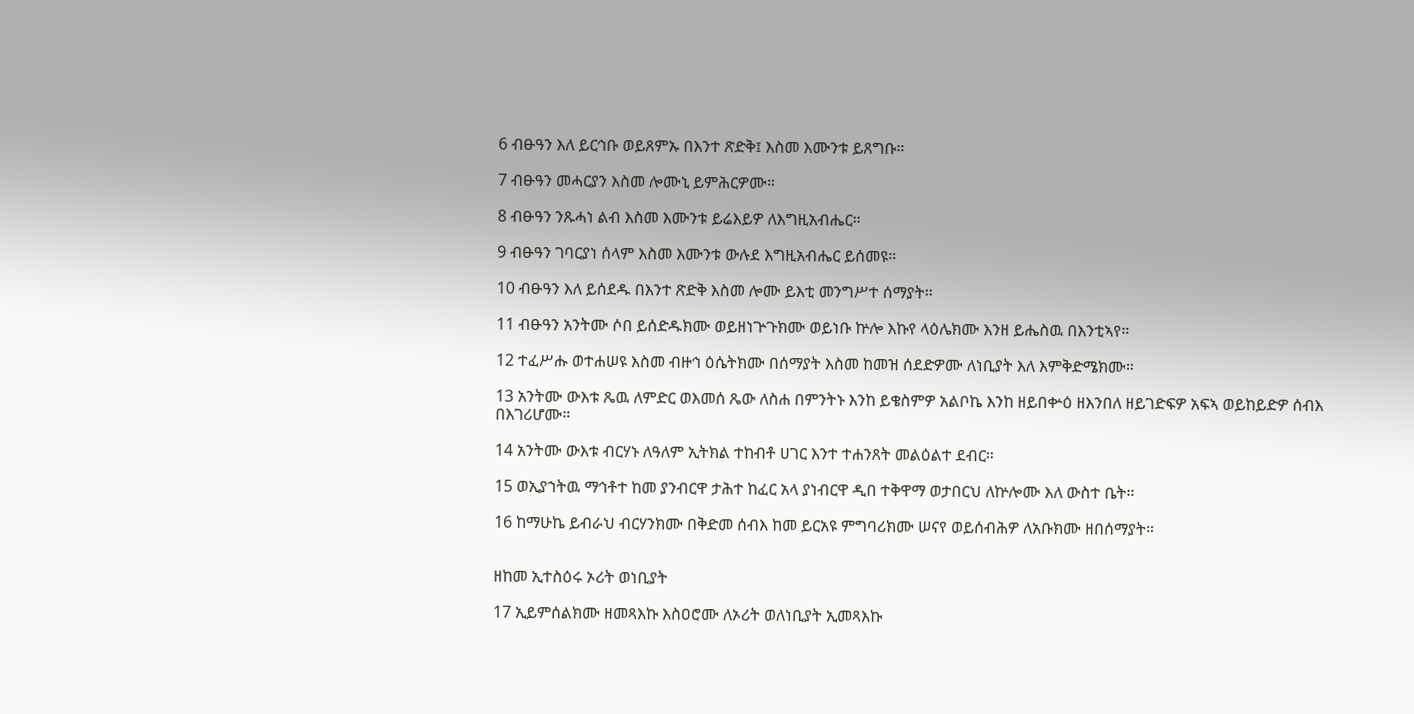6 ብፁዓን እለ ይርኅቡ ወይጸምኡ በእንተ ጽድቅ፤ እስመ እሙንቱ ይጸግቡ።

7 ብፁዓን መሓርያን እስመ ሎሙኒ ይምሕርዎሙ።

8 ብፁዓን ንጹሓነ ልብ እስመ እሙንቱ ይሬእይዎ ለእግዚአብሔር።

9 ብፁዓን ገባርያነ ሰላም እስመ እሙንቱ ውሉደ እግዚአብሔር ይሰመዩ።

10 ብፁዓን እለ ይሰደዱ በእንተ ጽድቅ እስመ ሎሙ ይእቲ መንግሥተ ሰማያት።

11 ብፁዓን አንትሙ ሶበ ይሰድዱክሙ ወይዘነጕጉክሙ ወይነቡ ኵሎ እኩየ ላዕሌክሙ እንዘ ይሔስዉ በእንቲኣየ።

12 ተፈሥሑ ወተሐሠዩ እስመ ብዙኅ ዕሴትክሙ በሰማያት እስመ ከመዝ ሰደድዎሙ ለነቢያት እለ እምቅድሜክሙ።

13 አንትሙ ውእቱ ጼዉ ለምድር ወእመሰ ጼው ለስሐ በምንትኑ እንከ ይቄስምዎ አልቦኬ እንከ ዘይበቍዕ ዘእንበለ ዘይገድፍዎ አፍኣ ወይከይድዎ ሰብእ በእገሪሆሙ።

14 አንትሙ ውእቱ ብርሃኑ ለዓለም ኢትክል ተከብቶ ሀገር እንተ ተሐንጸት መልዕልተ ደብር።

15 ወኢያኀትዉ ማኅቶተ ከመ ያንብርዋ ታሕተ ከፈር አላ ያነብርዋ ዲበ ተቅዋማ ወታበርህ ለኵሎሙ እለ ውስተ ቤት።

16 ከማሁኬ ይብራህ ብርሃንክሙ በቅድመ ሰብእ ከመ ይርአዩ ምግባሪክሙ ሠናየ ወይሰብሕዎ ለአቡክሙ ዘበሰማያት።


ዘከመ ኢተስዕሩ ኦሪት ወነቢያት

17 ኢይምሰልክሙ ዘመጻእኩ እስዐሮሙ ለኦሪት ወለነቢያት ኢመጻእኩ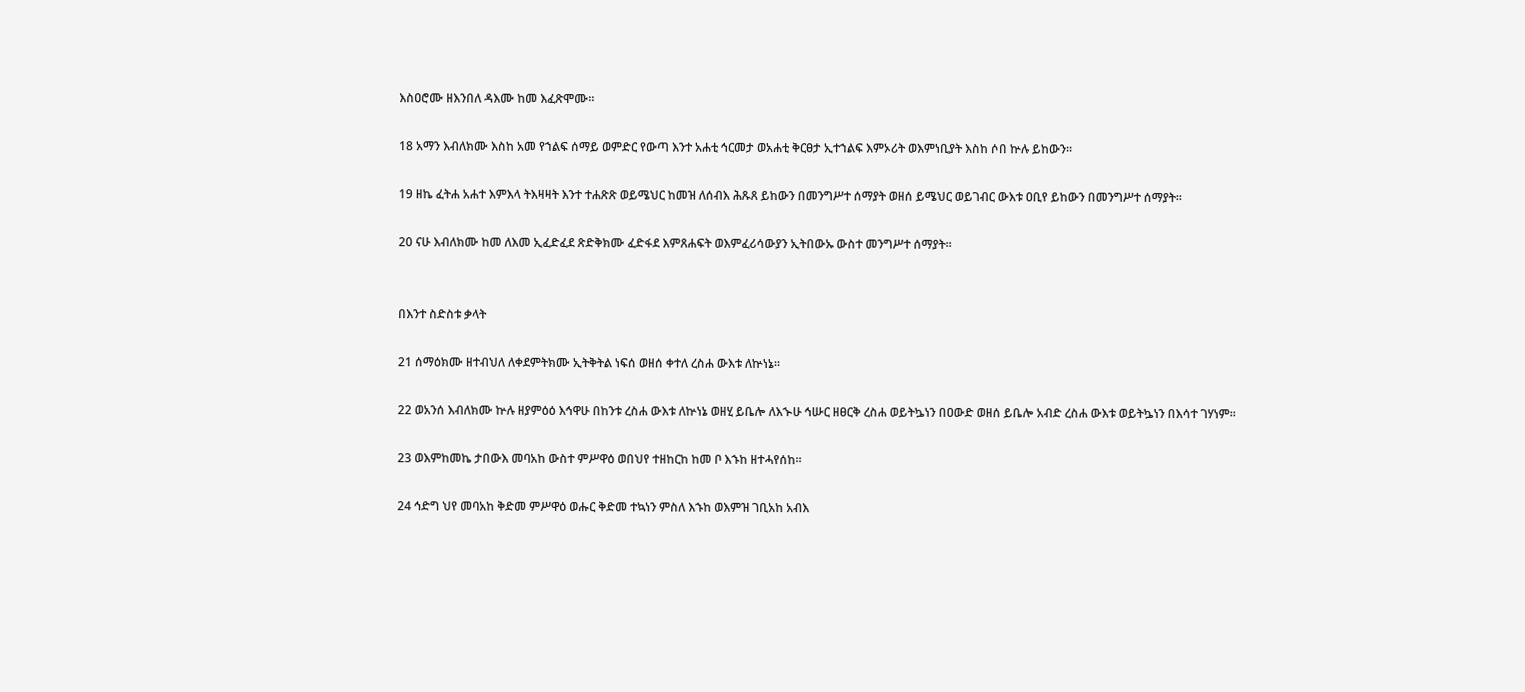እስዐሮሙ ዘእንበለ ዳእሙ ከመ እፈጽሞሙ።

18 አማን እብለክሙ እስከ አመ የኀልፍ ሰማይ ወምድር የውጣ እንተ አሐቲ ኅርመታ ወአሐቲ ቅርፀታ ኢተኀልፍ እምኦሪት ወእምነቢያት እስከ ሶበ ኵሉ ይከውን።

19 ዘኬ ፈትሐ አሐተ እምእላ ትእዛዛት እንተ ተሐጽጽ ወይሜህር ከመዝ ለሰብእ ሕጹጸ ይከውን በመንግሥተ ሰማያት ወዘሰ ይሜህር ወይገብር ውእቱ ዐቢየ ይከውን በመንግሥተ ሰማያት።

20 ናሁ እብለክሙ ከመ ለእመ ኢፈድፈደ ጽድቅክሙ ፈድፋደ እምጸሐፍት ወእምፈሪሳውያን ኢትበውኡ ውስተ መንግሥተ ሰማያት።


በእንተ ስድስቱ ቃላት

21 ሰማዕክሙ ዘተብህለ ለቀደምትክሙ ኢትቅትል ነፍሰ ወዘሰ ቀተለ ረስሐ ውእቱ ለኵነኔ።

22 ወአንሰ እብለክሙ ኵሉ ዘያምዕዕ እኅዋሁ በከንቱ ረስሐ ውእቱ ለኵነኔ ወዘሂ ይቤሎ ለእኍሁ ኅሡር ዘፀርቅ ረስሐ ወይትኴነን በዐውድ ወዘሰ ይቤሎ አብድ ረስሐ ውእቱ ወይትኴነን በእሳተ ገሃነም።

23 ወእምከመኬ ታበውእ መባአከ ውስተ ምሥዋዕ ወበህየ ተዘከርከ ከመ ቦ እኁከ ዘተሓየሰከ።

24 ኅድግ ህየ መባአከ ቅድመ ምሥዋዕ ወሑር ቅድመ ተኳነን ምስለ እኁከ ወእምዝ ገቢአከ አብእ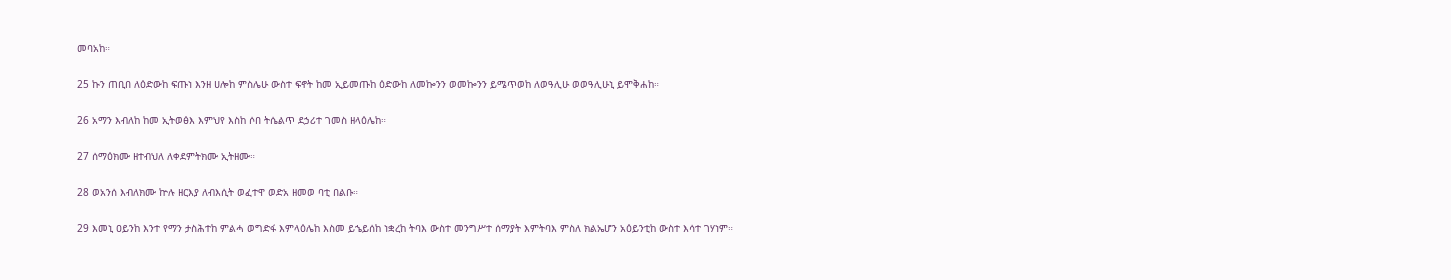መባአከ።

25 ኩን ጠቢበ ለዕድውከ ፍጡነ እንዘ ሀሎከ ምስሌሁ ውስተ ፍኖት ከመ ኢይመጡከ ዕድውከ ለመኰንን ወመኰንን ይሜጥወከ ለወዓሊሁ ወወዓሊሁኒ ይሞቅሐከ።

26 አማን እብለከ ከመ ኢትወፅእ እምህየ እስከ ሶበ ትሴልጥ ደኃሪተ ገመስ ዘላዕሌከ።

27 ሰማዕክሙ ዘተብህለ ለቀደምትክሙ ኢትዘሙ።

28 ወአንሰ እብለክሙ ኵሉ ዘርእያ ለብእሲት ወፈተዋ ወድአ ዘመወ ባቲ በልቡ።

29 እመኒ ዐይንከ እንተ የማን ታስሕተከ ምልሓ ወግድፋ እምላዕሌከ እስመ ይኄይሰከ ነቋረከ ትባእ ውስተ መንግሥተ ሰማያት እምትባእ ምስለ ክልኤሆን አዕይንቲከ ውስተ እሳተ ገሃነም።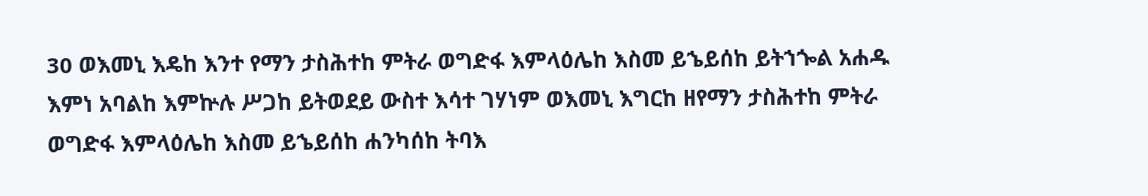30 ወእመኒ እዴከ እንተ የማን ታስሕተከ ምትራ ወግድፋ እምላዕሌከ እስመ ይኄይሰከ ይትኀጐል አሐዱ እምነ አባልከ እምኵሉ ሥጋከ ይትወደይ ውስተ እሳተ ገሃነም ወእመኒ እግርከ ዘየማን ታስሕተከ ምትራ ወግድፋ እምላዕሌከ እስመ ይኄይሰከ ሐንካሰከ ትባእ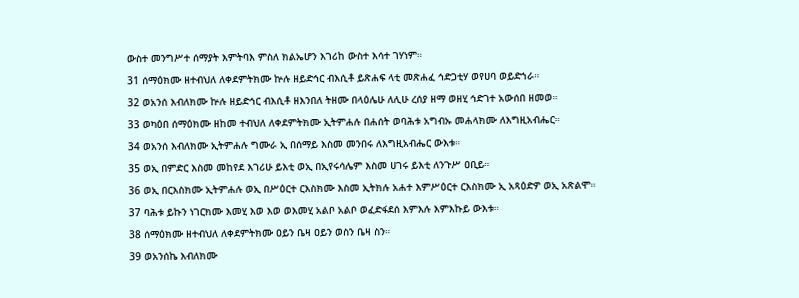ውስተ መንግሥተ ሰማያት እምትባእ ምስለ ክልኤሆን እገሪከ ውስተ እሳተ ገሃነም።

31 ሰማዕክሙ ዘተብህለ ለቀደምትክሙ ኵሉ ዘይድኅር ብእሲቶ ይጽሐፍ ላቲ መጽሐፈ ኅድጋቲሃ ወየሀባ ወይድኀራ።

32 ወአንሰ እብለክሙ ኵሉ ዘይድኅር ብእሲቶ ዘእንበለ ትዘሙ በላዕሌሁ ለሊሁ ረሰያ ዘማ ወዘሂ ኅድገተ አውሰበ ዘመወ።

33 ወካዕበ ሰማዕክሙ ዘከመ ተብህለ ለቀደምትክሙ ኢትምሐሉ በሐሰት ወባሕቱ አግብኡ መሐላክሙ ለእግዚአብሔር።

34 ወአንሰ እብለክሙ ኢትምሐሉ ግሙራ ኢ በሰማይ እስመ መንበሩ ለእግዚአብሔር ውእቱ።

35 ወኢ በምድር እስመ መከየደ እገሪሁ ይእቲ ወኢ በኢየሩሳሌም እስመ ሀገሩ ይእቲ ለንጉሥ ዐቢይ።

36 ወኢ በርእስክሙ ኢትምሐሉ ወኢ በሥዕርተ ርእስክሙ እስመ ኢትክሉ አሐተ እምሥዕርተ ርእስክሙ ኢ አጻዕድዎ ወኢ አጽልሞ።

37 ባሕቱ ይኩን ነገርክሙ እመሂ እወ እወ ወእመሂ አልቦ አልቦ ወፈድፋደሰ እምእሉ እምእኩይ ውእቱ።

38 ሰማዕክሙ ዘተብህለ ለቀደምትክሙ ዐይን ቤዛ ዐይን ወስን ቤዛ ስን።

39 ወአንሰኬ እብለክሙ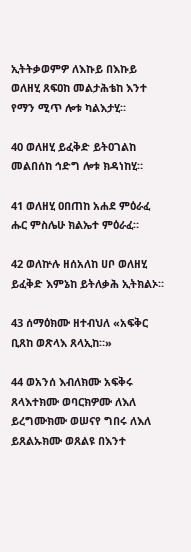ኢትትቃወምዎ ለእኩይ በእኩይ ወለዘሂ ጸፍዐከ መልታሕቴከ እንተ የማን ሚጥ ሎቱ ካልእታሂ።

40 ወለዘሂ ይፈቅድ ይትዐገልከ መልበሰከ ኅድግ ሎቱ ክዳነከሂ።

41 ወለዘሂ ዐበጠከ አሐደ ምዕራፈ ሑር ምስሌሁ ክልኤተ ምዕራፈ።

42 ወለኵሉ ዘሰአለከ ሀቦ ወለዘሂ ይፈቅድ እምኔከ ይትለቃሕ ኢትክልኦ።

43 ሰማዕክሙ ዘተብህለ «አፍቅር ቢጸከ ወጽላእ ጸላኢከ።»

44 ወአንሰ እብለክሙ አፍቅሩ ጸላእተክሙ ወባርክዎሙ ለእለ ይረግሙክሙ ወሠናየ ግበሩ ለእለ ይጸልኡክሙ ወጸልዩ በእንተ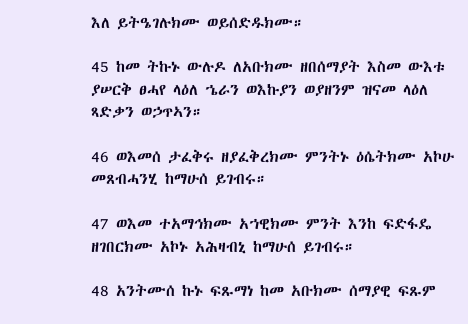እለ ይትዔገሉክሙ ወይሰድዱክሙ።

45 ከመ ትኩኑ ውሉዶ ለአቡክሙ ዘበሰማያት እስመ ውእቱ ያሠርቅ ፀሓየ ላዕለ ኄራን ወእኩያን ወያዘንም ዝናመ ላዕለ ጻድቃን ወኃጥኣን።

46 ወእመሰ ታፈቅሩ ዘያፈቅረክሙ ምንትኑ ዕሴትክሙ አኮሁ መጸብሓንሂ ከማሁሰ ይገብሩ።

47 ወእመ ተአማኅክሙ አኀዊክሙ ምንት እንከ ፍድፋዴ ዘገበርክሙ አኮኑ አሕዛብኒ ከማሁሰ ይገብሩ።

48 አንትሙሰ ኩኑ ፍጹማነ ከመ አቡክሙ ሰማያዊ ፍጹም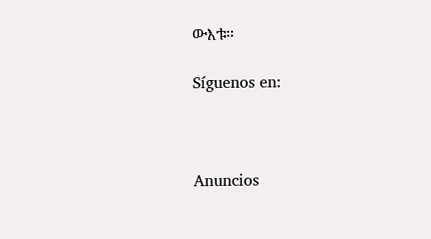ውእቱ።

Síguenos en:



Anuncios